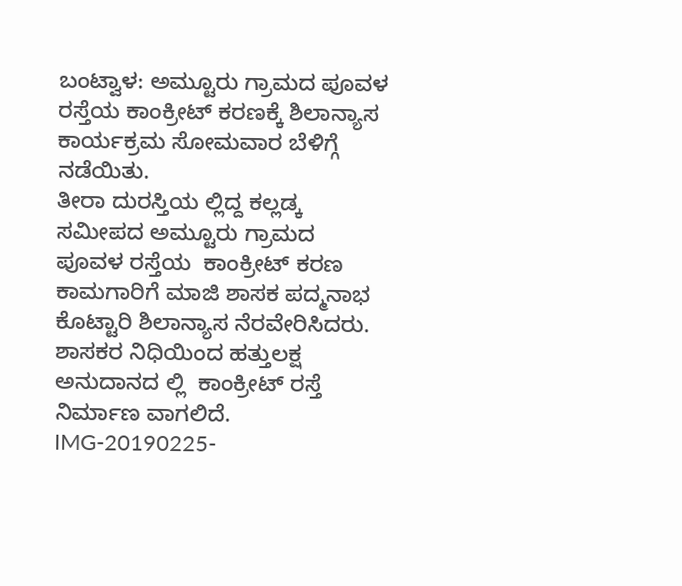ಬಂಟ್ವಾಳ: ಅಮ್ಟೂರು ಗ್ರಾಮದ ಪೂವಳ ರಸ್ತೆಯ ಕಾಂಕ್ರೀಟ್ ಕರಣಕ್ಕೆ ಶಿಲಾನ್ಯಾಸ ಕಾರ್ಯಕ್ರಮ ಸೋಮವಾರ ಬೆಳಿಗ್ಗೆ ನಡೆಯಿತು.
ತೀರಾ ದುರಸ್ತಿಯ ಲ್ಲಿದ್ದ ಕಲ್ಲಡ್ಕ ಸಮೀಪದ ಅಮ್ಟೂರು ಗ್ರಾಮದ  ಪೂವಳ ರಸ್ತೆಯ  ಕಾಂಕ್ರೀಟ್ ಕರಣ ಕಾಮಗಾರಿಗೆ ಮಾಜಿ ಶಾಸಕ ಪದ್ಮನಾಭ ಕೊಟ್ಟಾರಿ ಶಿಲಾನ್ಯಾಸ ನೆರವೇರಿಸಿದರು.
ಶಾಸಕರ ನಿಧಿಯಿಂದ ಹತ್ತುಲಕ್ಷ ಅನುದಾನದ ಲ್ಲಿ  ಕಾಂಕ್ರೀಟ್ ರಸ್ತೆ ನಿರ್ಮಾಣ ವಾಗಲಿದೆ.
IMG-20190225-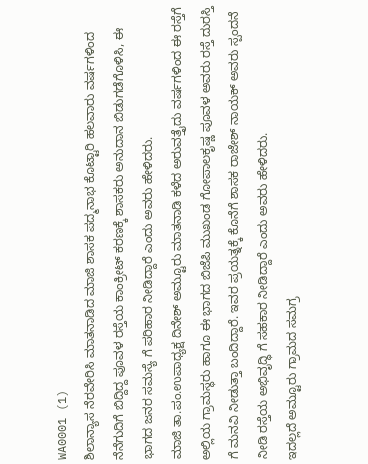WA0001 (1)
ಶಿಲಾನ್ಯಾಸ ನೆರವೇರಿಸಿ ಮಾತನಾಡಿದ ಮಾಜಿ ಶಾಸಕ ಪದ್ಮನಾಭ ಕೊಟ್ಟಾರಿ ಹಲವಾರು ವರ್ಷಗಳಿಂದ ನೆನೆಗುದಿಗೆ ಬಿದ್ದಿದ್ದ ಪೂವಳ ರಸ್ತೆಯ ಕಾಂಕ್ರೀಟ್ ಕರಣಕ್ಕೆ ಶಾಸಕರು ಅನುದಾನ ಬಿಡುಗಡೆಗೊಳಿಸಿ, ಈ ಭಾಗದ ಜನರ ಸಮಸ್ಯೆ ಗೆ ಪರಿಹಾರ ನೀಡಿದ್ದಾರೆ ಎಂದು ಅವರು ಹೇಳಿದರು.
ಮಾಜಿ ತಾ.ಪಂ.ಉಪಾಧ್ಯಕ್ಷ ದಿನೇಶ್ ಅಮ್ಟೂರು ಮಾತನಾಡಿ ಕಳೆದ ಅರುವತ್ತೈದು ವರ್ಷಗಳಿಂದ ಈ ರಸ್ತೆಗೆ ಅಲ್ಲಿಯ ಗ್ರಾಮಸ್ಥರು‌ ಹಾಗೂ ಈ ಭಾಗದ ಬಿಜೆಪಿ ಮುಖಂಡ ಗೋಪಾಲಕೃಷ್ಣ ಪೂವಳ ಅವರು ರಸ್ತೆ ದುರಸ್ತಿ ಗೆ ಮನವಿ ನೀಡುತ್ತಾ ಬಂದಿದ್ದಾರೆ. ಇವರ ಪ್ರಯತ್ನಕ್ಕೆ ಕೊನೆಗೆ ಶಾಸಕ ರಾಜೇಶ್ ನಾಯಕ್ ಅವರು ಸ್ಪಂದನೆ ನೀಡಿ ರಸ್ತೆಯ ಅಭಿವೃದ್ಧಿ ಗೆ ಸಹಕಾರ ನೀಡಿದ್ದಾರೆ ಎಂದು ಅವರು ಹೇಳಿದರು.
ಇದಲ್ಲದೆ ಅಮ್ಟೂರು ಗ್ರಾಮದ ಸಮಗ್ರ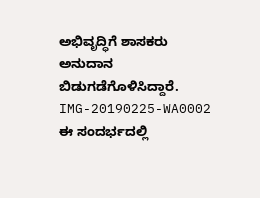ಅಭಿವೃದ್ಧಿಗೆ ಶಾಸಕರು ಅನುದಾನ ಬಿಡುಗಡೆಗೊಳಿಸಿದ್ದಾರೆ.
IMG-20190225-WA0002
ಈ ಸಂದರ್ಭದಲ್ಲಿ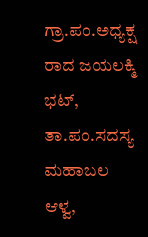ಗ್ರಾ.ಪಂ.ಅಧ್ಯಕ್ಷ ರಾದ ಜಯಲಕ್ಮಿ ಭಟ್, ತಾ.ಪಂ.ಸದಸ್ಯ ಮಹಾಬಲ ಆಳ್ವ,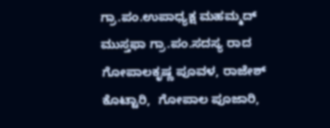ಗ್ರಾ.ಪಂ.ಉಪಾಧ್ಯಕ್ಷ ಮಹಮ್ಮದ್ ಮುಸ್ತಫಾ ಗ್ರಾ.ಪಂ.ಸದಸ್ಯ ರಾದ ಗೋಪಾಲಕೃಷ್ಣ ಪೂವಳ, ರಾಜೇಶ್ ಕೊಟ್ಟಾರಿ,  ಗೋಪಾಲ ಪೂಜಾರಿ,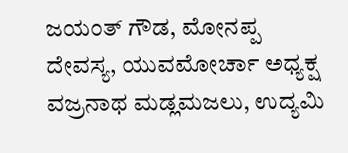ಜಯಂತ್ ಗೌಡ, ಮೋನಪ್ಪ ದೇವಸ್ಯ, ಯುವಮೋರ್ಚಾ ಅಧ್ಯಕ್ಷ ವಜ್ರನಾಥ ಮಡ್ಲಮಜಲು, ಉದ್ಯಮಿ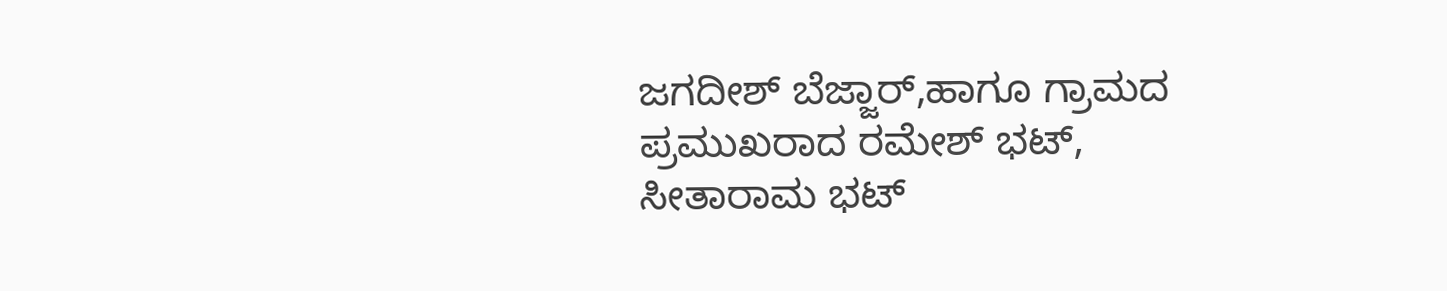ಜಗದೀಶ್ ಬೆಜ್ಜಾರ್,ಹಾಗೂ ಗ್ರಾಮದ ಪ್ರಮುಖರಾದ ರಮೇಶ್ ಭಟ್, ಸೀತಾರಾಮ ಭಟ್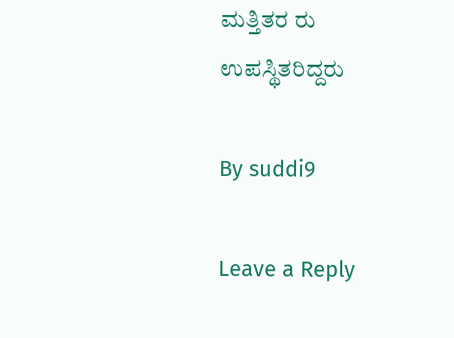ಮತ್ತಿತರ ರು ಉಪಸ್ಥಿತರಿದ್ದರು

By suddi9

Leave a Reply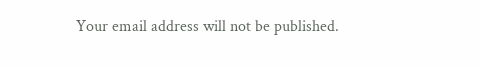Your email address will not be published.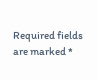Required fields are marked *